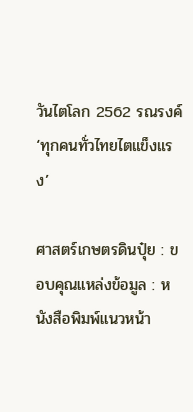วันไตโลก 2562 รณรงค์ ‘ทุกคนทั่วไทยไตแข็งแรง’

ศาสตร์เกษตรดินปุ๋ย : ขอบคุณแหล่งข้อมูล : หนังสือพิมพ์แนวหน้า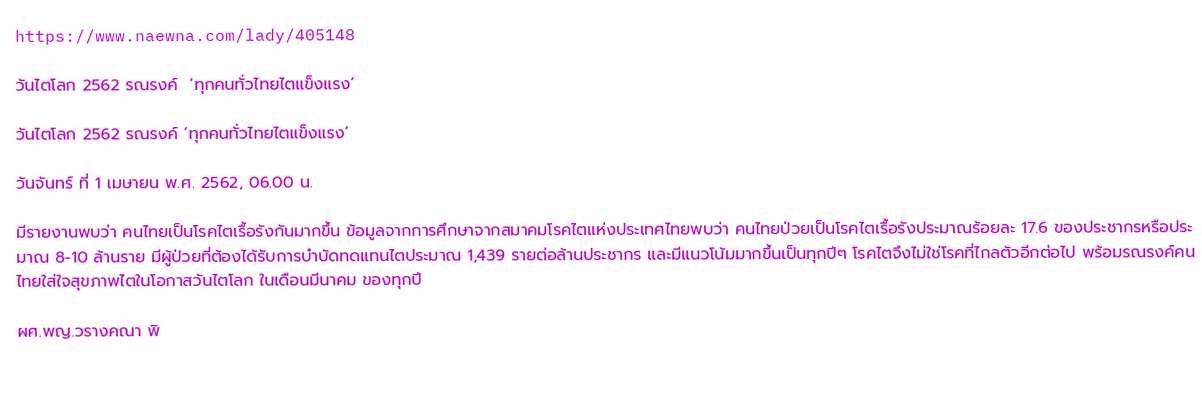https://www.naewna.com/lady/405148

วันไตโลก 2562 รณรงค์  ‘ทุกคนทั่วไทยไตแข็งแรง’

วันไตโลก 2562 รณรงค์ ‘ทุกคนทั่วไทยไตแข็งแรง’

วันจันทร์ ที่ 1 เมษายน พ.ศ. 2562, 06.00 น.

มีรายงานพบว่า คนไทยเป็นโรคไตเรื้อรังกันมากขึ้น ข้อมูลจากการศึกษาจากสมาคมโรคไตแห่งประเทศไทยพบว่า คนไทยป่วยเป็นโรคไตเรื้อรังประมาณร้อยละ 17.6 ของประชากรหรือประมาณ 8-10 ล้านราย มีผู้ป่วยที่ต้องได้รับการบำบัดทดแทนไตประมาณ 1,439 รายต่อล้านประชากร และมีแนวโน้มมากขึ้นเป็นทุกปีๆ โรคไตจึงไม่ใช่โรคที่ไกลตัวอีกต่อไป พร้อมรณรงค์คนไทยใส่ใจสุขภาพไตในโอกาสวันไตโลก ในเดือนมีนาคม ของทุกปี

ผศ.พญ.วรางคณา พิ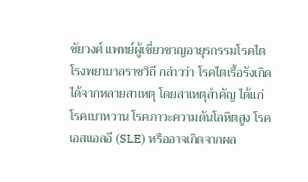ชัยวงศ์ แพทย์ผู้เชี่ยวชาญอายุรกรรมโรคไตโรงพยาบาลราชวิถี กล่าวว่า โรคไตเรื้อรังเกิดได้จากหลายสาเหตุ โดยสาเหตุสำคัญ ได้แก่ โรคเบาหวาน โรคภาวะความดันโลหิตสูง โรคเอสแอลอี (SLE) หรืออาจเกิดจากผล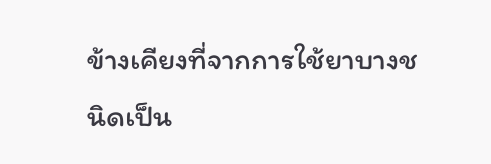ข้างเคียงที่จากการใช้ยาบางชนิดเป็น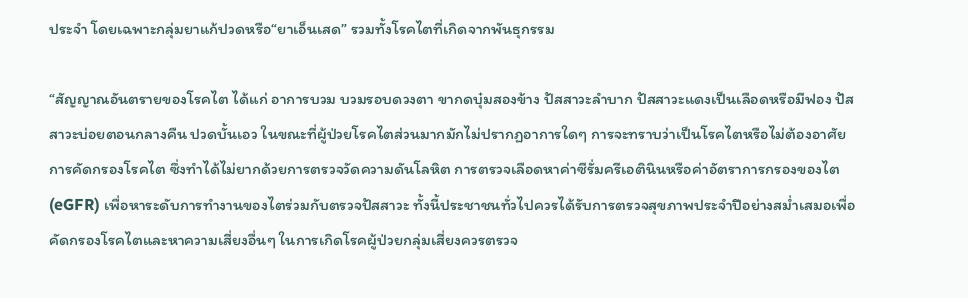ประจำ โดยเฉพาะกลุ่มยาแก้ปวดหรือ“ยาเอ็นเสด” รวมทั้งโรคไตที่เกิดจากพันธุกรรม

“สัญญาณอันตรายของโรคไต ได้แก่ อาการบวม บวมรอบดวงตา ขากดบุ๋มสองข้าง ปัสสาวะลำบาก ปัสสาวะแดงเป็นเลือดหรือมีฟอง ปัสสาวะบ่อยตอนกลางคืน ปวดบั้นเอว ในขณะที่ผู้ป่วยโรคไตส่วนมากมักไม่ปรากฏอาการใดๆ การจะทราบว่าเป็นโรคไตหรือไม่ต้องอาศัยการคัดกรองโรคไต ซึ่งทำได้ไม่ยากด้วยการตรวจวัดความดันโลหิต การตรวจเลือดหาค่าซีรั่มครีเอตินินหรือค่าอัตราการกรองของไต (eGFR) เพื่อหาระดับการทำงานของไตร่วมกับตรวจปัสสาวะ ทั้งนี้ประชาชนทั่วไปควรได้รับการตรวจสุขภาพประจำปีอย่างสม่ำเสมอเพื่อคัดกรองโรคไตและหาความเสี่ยงอื่นๆ ในการเกิดโรคผู้ป่วยกลุ่มเสี่ยงควรตรวจ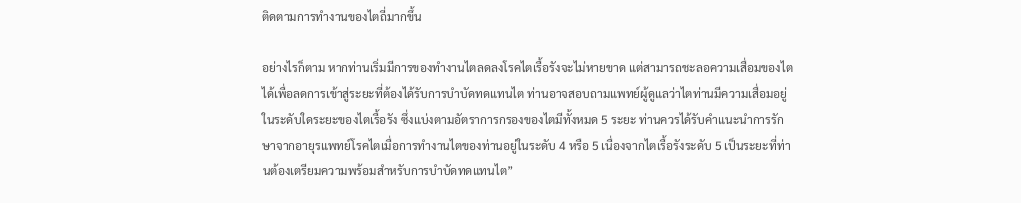ติดตามการทำงานของไตถี่มากขึ้น

อย่างไรก็ตาม หากท่านเริ่มมีการของทำงานไตลดลงโรคไตเรื้อรังจะไม่หายขาด แต่สามารถชะลอความเสื่อมของไตได้เพื่อลดการเข้าสู่ระยะที่ต้องได้รับการบำบัดทดแทนไต ท่านอาจสอบถามแพทย์ผู้ดูแลว่าไตท่านมีความเสื่อมอยู่ในระดับใดระยะของไตเรื้อรัง ซึ่งแบ่งตามอัตราการกรองของไตมีทั้งหมด 5 ระยะ ท่านควรได้รับคำแนะนำการรักษาจากอายุรแพทย์โรคไตเมื่อการทำงานไตของท่านอยู่ในระดับ 4 หรือ 5 เนื่องจากไตเรื้อรังระดับ 5 เป็นระยะที่ท่านต้องเตรียมความพร้อมสำหรับการบำบัดทดแทนไต”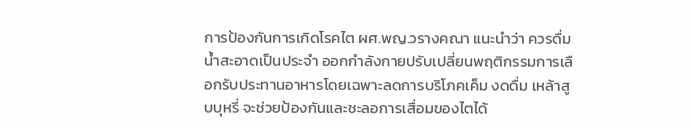การป้องกันการเกิดโรคไต ผศ.พญ.วรางคณา แนะนำว่า ควรดื่มน้ำสะอาดเป็นประจำ ออกกำลังกายปรับเปลี่ยนพฤติกรรมการเลือกรับประทานอาหารโดยเฉพาะลดการบริโภคเค็ม งดดื่ม เหล้าสูบบุหรี่ จะช่วยป้องกันและชะลอการเสื่อมของไตได้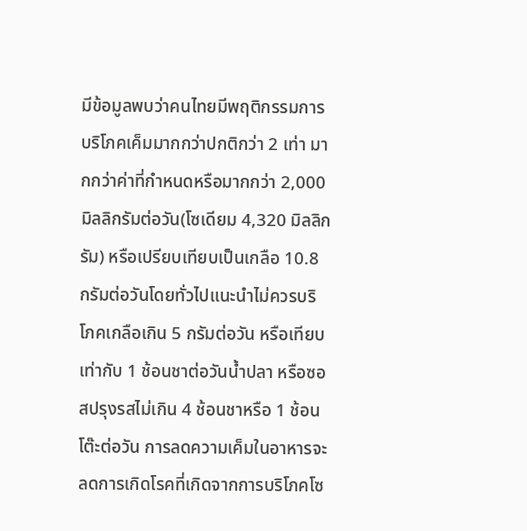มีข้อมูลพบว่าคนไทยมีพฤติกรรมการบริโภคเค็มมากกว่าปกติกว่า 2 เท่า มากกว่าค่าที่กำหนดหรือมากกว่า 2,000 มิลลิกรัมต่อวัน(โซเดียม 4,320 มิลลิกรัม) หรือเปรียบเทียบเป็นเกลือ 10.8 กรัมต่อวันโดยทั่วไปแนะนำไม่ควรบริโภคเกลือเกิน 5 กรัมต่อวัน หรือเทียบเท่ากับ 1 ช้อนชาต่อวันน้ำปลา หรือซอสปรุงรสไม่เกิน 4 ช้อนชาหรือ 1 ช้อนโต๊ะต่อวัน การลดความเค็มในอาหารจะลดการเกิดโรคที่เกิดจากการบริโภคโซ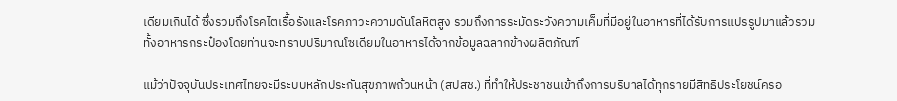เดียมเกินได้ ซึ่งรวมถึงโรคไตเรื้อรังและโรคภาวะความดันโลหิตสูง รวมถึงการระมัดระวังความเค็มที่มีอยู่ในอาหารที่ได้รับการแปรรูปมาแล้วรวมทั้งอาหารกระป๋องโดยท่านจะทราบปริมาณโซเดียมในอาหารได้จากข้อมูลฉลากข้างผลิตภัณฑ์

แม้ว่าปัจจุบันประเทศไทยจะมีระบบหลักประกันสุขภาพถ้วนหน้า (สปสช.) ที่ทำให้ประชาชนเข้าถึงการบริบาลได้ทุกรายมีสิทธิประโยชน์ครอ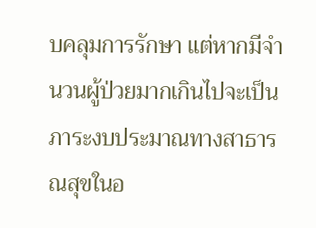บคลุมการรักษา แต่หากมีจำนวนผู้ป่วยมากเกินไปจะเป็นภาระงบประมาณทางสาธารณสุขในอ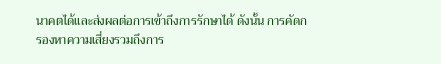นาคตได้และส่งผลต่อการเข้าถึงการรักษาได้ ดังนั้น การคัดกรองหาความเสี่ยงรวมถึงการ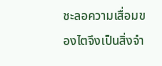ชะลอความเสื่อมของไตจึงเป็นสิ่งจำ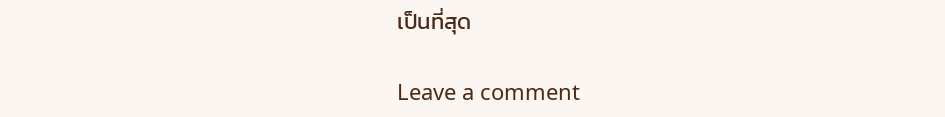เป็นที่สุด

Leave a comment